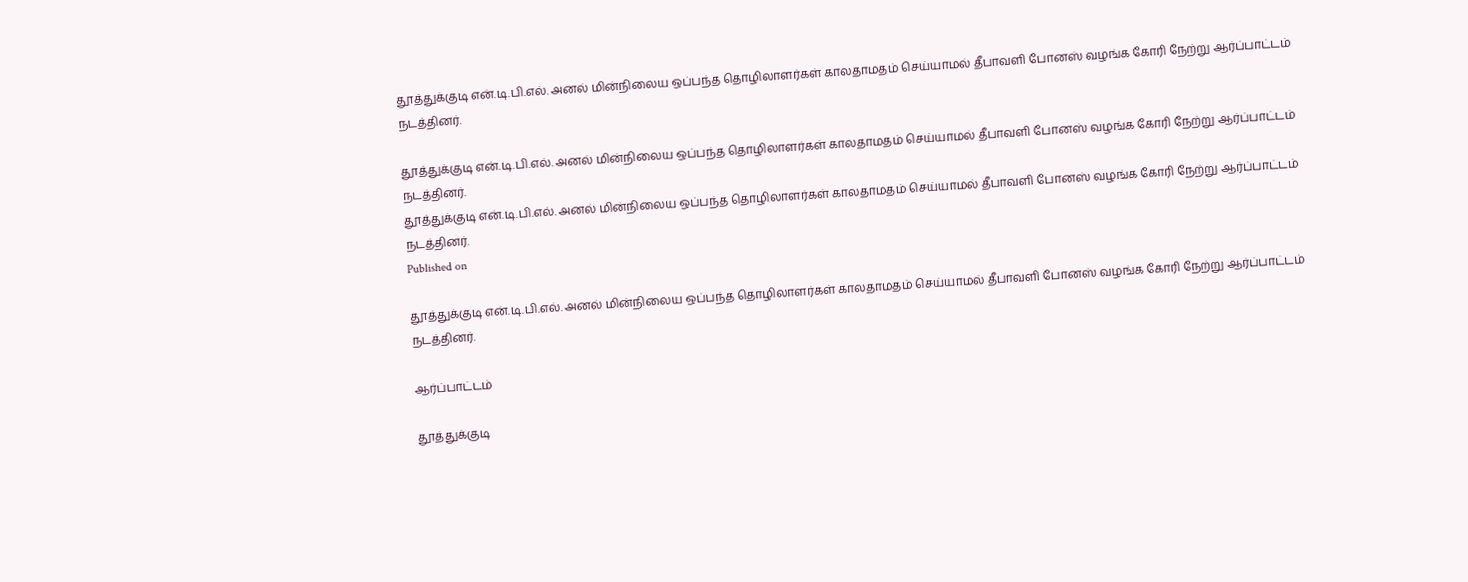தூத்துக்குடி என்.டி.பி.எல். அனல் மின்நிலைய ஒப்பந்த தொழிலாளர்கள் காலதாமதம் செய்யாமல் தீபாவளி போனஸ் வழங்க கோரி நேற்று ஆர்ப்பாட்டம் நடத்தினர்.

தூத்துக்குடி என்.டி.பி.எல். அனல் மின்நிலைய ஒப்பந்த தொழிலாளர்கள் காலதாமதம் செய்யாமல் தீபாவளி போனஸ் வழங்க கோரி நேற்று ஆர்ப்பாட்டம் நடத்தினர்.
தூத்துக்குடி என்.டி.பி.எல். அனல் மின்நிலைய ஒப்பந்த தொழிலாளர்கள் காலதாமதம் செய்யாமல் தீபாவளி போனஸ் வழங்க கோரி நேற்று ஆர்ப்பாட்டம் நடத்தினர்.
Published on

தூத்துக்குடி என்.டி.பி.எல். அனல் மின்நிலைய ஒப்பந்த தொழிலாளர்கள் காலதாமதம் செய்யாமல் தீபாவளி போனஸ் வழங்க கோரி நேற்று ஆர்ப்பாட்டம் நடத்தினர்.

ஆர்ப்பாட்டம்

தூத்துக்குடி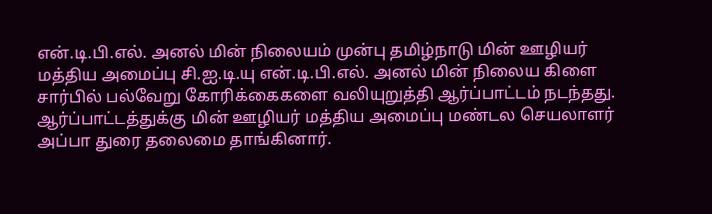என்.டி.பி.எல். அனல் மின் நிலையம் முன்பு தமிழ்நாடு மின் ஊழியர் மத்திய அமைப்பு சி.ஐ.டி.யு என்.டி.பி.எல். அனல் மின் நிலைய கிளை சார்பில் பல்வேறு கோரிக்கைகளை வலியுறுத்தி ஆர்ப்பாட்டம் நடந்தது. ஆர்ப்பாட்டத்துக்கு மின் ஊழியர் மத்திய அமைப்பு மண்டல செயலாளர் அப்பா துரை தலைமை தாங்கினார்.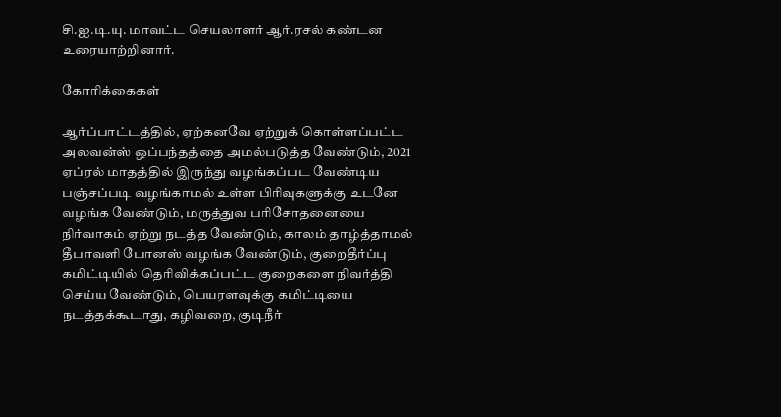சி.ஐ.டி.யு. மாவட்ட செயலாளர் ஆர்.ரசல் கண்டன உரையாற்றினார்.

கோரிக்கைகள்

ஆர்ப்பாட்டத்தில், ஏற்கனவே ஏற்றுக் கொள்ளப்பட்ட அலவன்ஸ் ஒப்பந்தத்தை அமல்படுத்த வேண்டும், 2021 ஏப்ரல் மாதத்தில் இருந்து வழங்கப்பட வேண்டிய பஞ்சப்படி வழங்காமல் உள்ள பிரிவுகளுக்கு உடனே வழங்க வேண்டும், மருத்துவ பரிசோதனையை நிர்வாகம் ஏற்று நடத்த வேண்டும், காலம் தாழ்த்தாமல் தீபாவளி போனஸ் வழங்க வேண்டும், குறைதீர்ப்பு கமிட்டியில் தெரிவிக்கப்பட்ட குறைகளை நிவர்த்தி செய்ய வேண்டும், பெயரளவுக்கு கமிட்டியை நடத்தக்கூடாது, கழிவறை, குடிநீர்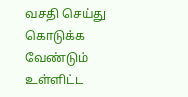வசதி செய்து கொடுக்க வேண்டும் உள்ளிட்ட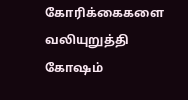கோரிக்கைகளை வலியுறுத்தி கோஷம்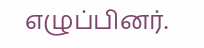எழுப்பினர்.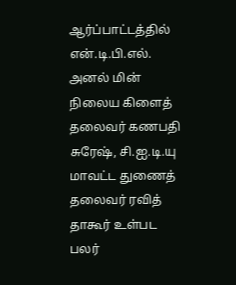ஆர்ப்பாட்டத்தில் என்.டி.பி.எல். அனல் மின் நிலைய கிளைத் தலைவர் கணபதி சுரேஷ், சி.ஐ.டி.யு மாவட்ட துணைத் தலைவர் ரவித் தாகூர் உள்பட பலர்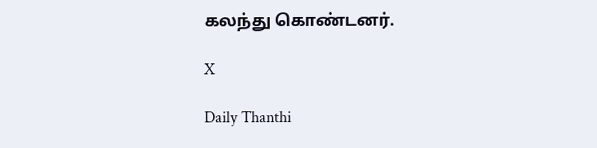கலந்து கொண்டனர்.

X

Daily Thanthi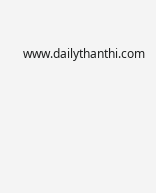www.dailythanthi.com